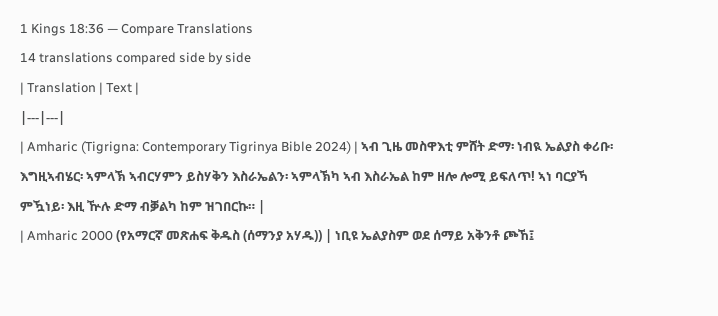1 Kings 18:36 — Compare Translations
14 translations compared side by side
| Translation | Text |
|---|---|
| Amharic (Tigrigna: Contemporary Tigrinya Bible 2024) | ኣብ ጊዜ መስዋእቲ ምሸት ድማ፡ ነብዪ ኤልያስ ቀሪቡ፡ እግዚኣብሄር፡ ኣምላኽ ኣብርሃምን ይስሃቅን እስራኤልን፡ ኣምላኽካ ኣብ እስራኤል ከም ዘሎ ሎሚ ይፍለጥ! ኣነ ባርያኻ ምዃነይ፡ እዚ ዅሉ ድማ ብቓልካ ከም ዝገበርኩ። |
| Amharic 2000 (የአማርኛ መጽሐፍ ቅዱስ (ሰማንያ አሃዱ)) | ነቢዩ ኤልያስም ወደ ሰማይ አቅንቶ ጮኸ፤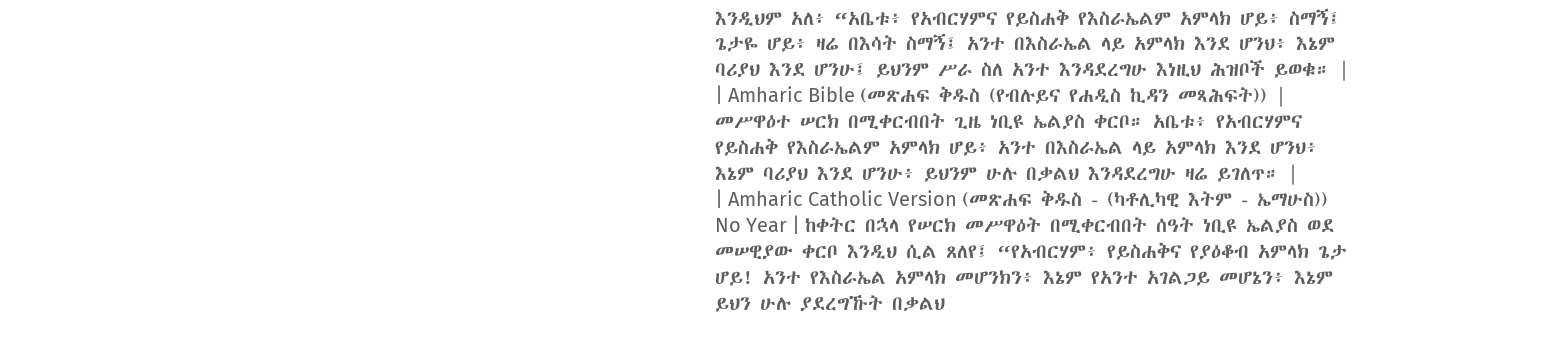እንዲህም አለ፥ “አቤቱ፥ የአብርሃምና የይስሐቅ የእስራኤልም አምላክ ሆይ፥ ስማኝ፤ ጌታዬ ሆይ፥ ዛሬ በእሳት ስማኝ፤ አንተ በእስራኤል ላይ አምላክ እንደ ሆንህ፥ እኔም ባሪያህ እንደ ሆንሁ፤ ይህንም ሥራ ስለ አንተ እንዳደረግሁ እነዚህ ሕዝቦች ይወቁ። |
| Amharic Bible (መጽሐፍ ቅዱስ (የብሉይና የሐዲስ ኪዳን መጻሕፍት)) | መሥዋዕተ ሠርክ በሚቀርብበት ጊዜ ነቢዩ ኤልያስ ቀርቦ። አቤቱ፥ የአብርሃምና የይስሐቅ የእስራኤልም አምላክ ሆይ፥ አንተ በእስራኤል ላይ አምላክ እንደ ሆንህ፥ እኔም ባሪያህ እንደ ሆንሁ፥ ይህንም ሁሉ በቃልህ እንዳደረግሁ ዛሬ ይገለጥ። |
| Amharic Catholic Version (መጽሐፍ ቅዱስ - (ካቶሊካዊ እትም - ኤማሁስ)) No Year | ከቀትር በኋላ የሠርክ መሥዋዕት በሚቀርብበት ሰዓት ነቢዩ ኤልያስ ወደ መሠዊያው ቀርቦ እንዲህ ሲል ጸለየ፤ “የአብርሃም፥ የይስሐቅና የያዕቆብ አምላክ ጌታ ሆይ! አንተ የእስራኤል አምላክ መሆንክን፥ እኔም የአንተ አገልጋይ መሆኔን፥ እኔም ይህን ሁሉ ያደረግኹት በቃልህ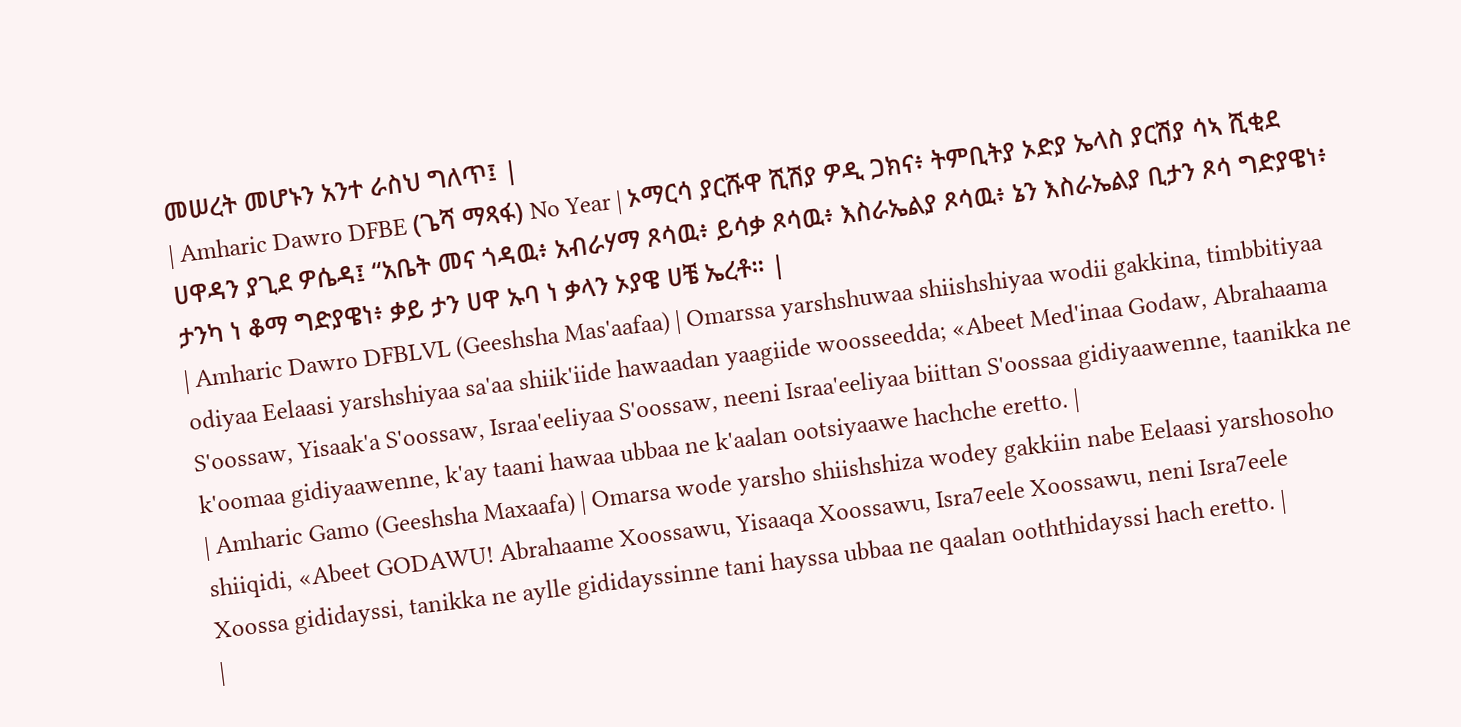መሠረት መሆኑን አንተ ራስህ ግለጥ፤ |
| Amharic Dawro DFBE (ጌሻ ማጻፋ) No Year | ኦማርሳ ያርሹዋ ሺሽያ ዎዲ ጋክና፥ ትምቢትያ ኦድያ ኤላስ ያርሽያ ሳኣ ሺቂደ ሀዋዳን ያጊደ ዎሴዳ፤ “አቤት መና ጎዳዉ፥ አብራሃማ ጾሳዉ፥ ይሳቃ ጾሳዉ፥ እስራኤልያ ጾሳዉ፥ ኔን እስራኤልያ ቢታን ጾሳ ግድያዌነ፥ ታንካ ነ ቆማ ግድያዌነ፥ ቃይ ታን ሀዋ ኡባ ነ ቃላን ኦያዌ ሀቼ ኤረቶ። |
| Amharic Dawro DFBLVL (Geeshsha Mas'aafaa) | Omarssa yarshshuwaa shiishshiyaa wodii gakkina, timbbitiyaa odiyaa Eelaasi yarshshiyaa sa'aa shiik'iide hawaadan yaagiide woosseedda; «Abeet Med'inaa Godaw, Abrahaama S'oossaw, Yisaak'a S'oossaw, Israa'eeliyaa S'oossaw, neeni Israa'eeliyaa biittan S'oossaa gidiyaawenne, taanikka ne k'oomaa gidiyaawenne, k'ay taani hawaa ubbaa ne k'aalan ootsiyaawe hachche eretto. |
| Amharic Gamo (Geeshsha Maxaafa) | Omarsa wode yarsho shiishshiza wodey gakkiin nabe Eelaasi yarshosoho shiiqidi, «Abeet GODAWU! Abrahaame Xoossawu, Yisaaqa Xoossawu, Isra7eele Xoossawu, neni Isra7eele Xoossa gididayssi, tanikka ne aylle gididayssinne tani hayssa ubbaa ne qaalan ooththidayssi hach eretto. |
|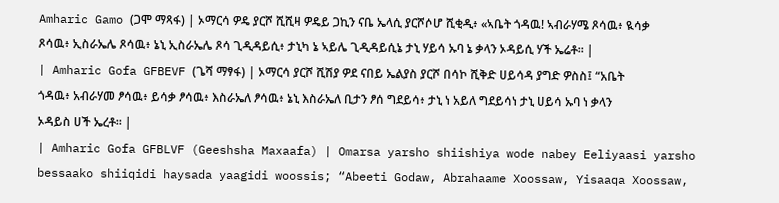Amharic Gamo (ጋሞ ማጻፋ) | ኦማርሳ ዎዴ ያርሾ ሺሺዛ ዎዴይ ጋኪን ናቤ ኤላሲ ያርሾሶሆ ሺቂዲ፥ «ኣቤት ጎዳዉ! ኣብራሃሜ ጾሳዉ፥ ዪሳቃ ጾሳዉ፥ ኢስራኤሌ ጾሳዉ፥ ኔኒ ኢስራኤሌ ጾሳ ጊዲዳይሲ፥ ታኒካ ኔ ኣይሌ ጊዲዳይሲኔ ታኒ ሃይሳ ኡባ ኔ ቃላን ኦዳይሲ ሃች ኤሬቶ። |
| Amharic Gofa GFBEVF (ጌሻ ማፃፋ) | ኦማርሳ ያርሾ ሺሽያ ዎደ ናበይ ኤልያስ ያርሾ በሳኮ ሺቅድ ሀይሳዳ ያግድ ዎስስ፤ “አቤት ጎዳዉ፥ አብራሃመ ፆሳዉ፥ ይሳቃ ፆሳዉ፥ እስራኤለ ፆሳዉ፥ ኔኒ እስራኤለ ቢታን ፆሰ ግደይሳ፥ ታኒ ነ አይለ ግደይሳነ ታኒ ሀይሳ ኡባ ነ ቃላን ኦዳይስ ሀች ኤረቶ። |
| Amharic Gofa GFBLVF (Geeshsha Maxaafa) | Omarsa yarsho shiishiya wode nabey Eeliyaasi yarsho bessaako shiiqidi haysada yaagidi woossis; “Abeeti Godaw, Abrahaame Xoossaw, Yisaaqa Xoossaw,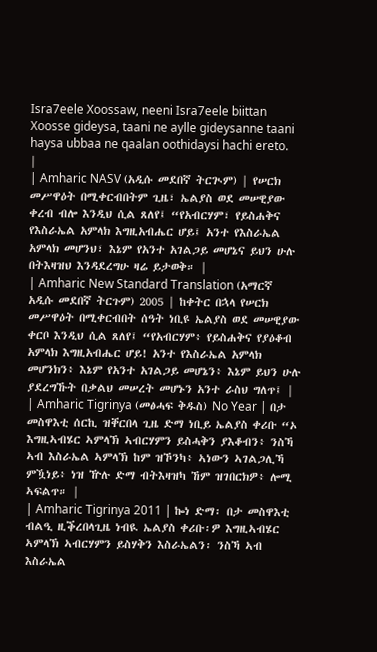Isra7eele Xoossaw, neeni Isra7eele biittan Xoosse gideysa, taani ne aylle gideysanne taani haysa ubbaa ne qaalan oothidaysi hachi ereto. |
| Amharic NASV (አዲሱ መደበኛ ትርጒም) | የሠርክ መሥዋዕት በሚቀርብበትም ጊዜ፣ ኤልያስ ወደ መሠዊያው ቀረብ ብሎ እንዲህ ሲል ጸለየ፤ “የአብርሃም፣ የይስሐቅና የእስራኤል አምላክ እግዚአብሔር ሆይ፤ አንተ የእስራኤል አምላክ መሆንህ፣ እኔም የአንተ አገልጋይ መሆኔና ይህን ሁሉ በትእዛዝህ እንዳደረግሁ ዛሬ ይታወቅ። |
| Amharic New Standard Translation (አማርኛ አዲሱ መደበኛ ትርጉም) 2005 | ከቀትር በኋላ የሠርክ መሥዋዕት በሚቀርብበት ሰዓት ነቢዩ ኤልያስ ወደ መሠዊያው ቀርቦ እንዲህ ሲል ጸለየ፤ “የአብርሃም፥ የይስሐቅና የያዕቆብ አምላክ እግዚአብሔር ሆይ! አንተ የእስራኤል አምላክ መሆንክን፥ እኔም የአንተ አገልጋይ መሆኔን፥ እኔም ይህን ሁሉ ያደረግኹት በቃልህ መሠረት መሆኑን አንተ ራስህ ግለጥ፤ |
| Amharic Tigrinya (መፅሓፍ ቅዱስ) No Year | በታ መስዋእቲ ሰርኪ ዝቐርበላ ጊዜ ድማ ነቢይ ኤልያስ ቀሪቡ “ኦ እግዚኣብሄር ኣምላኽ ኣብርሃምን ይስሓቅን ያእቆብን፥ ንስኻ ኣብ እስራኤል ኣምላኽ ከም ዝኾንካ፥ ኣነውን ኣገልጋሊኻ ምዃነይ፥ ነዝ ዅሉ ድማ ብትእዛዝካ ኸም ዝገበርክዎ፥ ሎሚ ኣፍልጥ። |
| Amharic Tigrinya 2011 | ኰነ ድማ፡ በታ መስዋእቲ ብልዒ ዚቕረበላጊዜ ነብዪ ኤልያስ ቀሪቡ፡ዎ እግዚኣብሄር ኣምላኽ ኣብርሃምን ይስሃቅን እስራኤልን፡ ንስኻ ኣብ እስራኤል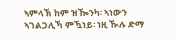ኣምላኽ ከም ዝዀንካ፡ ኣነውን ኣገልጋሊኻ ምዃነይ፡ ነዚ ዂሉ ድማ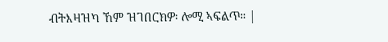ብትእዛዝካ ኸም ዝገበርክዎ፡ ሎሚ ኣፍልጥ። |